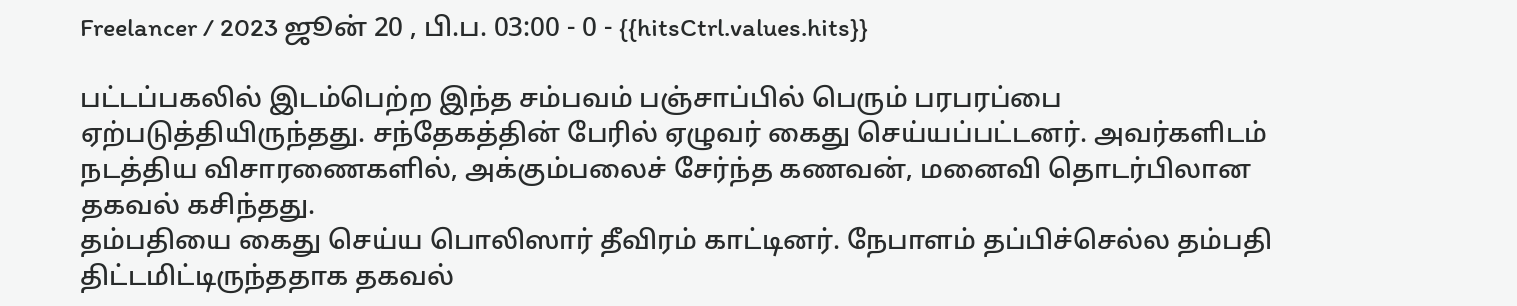Freelancer / 2023 ஜூன் 20 , பி.ப. 03:00 - 0 - {{hitsCtrl.values.hits}}

பட்டப்பகலில் இடம்பெற்ற இந்த சம்பவம் பஞ்சாப்பில் பெரும் பரபரப்பை ஏற்படுத்தியிருந்தது. சந்தேகத்தின் பேரில் ஏழுவர் கைது செய்யப்பட்டனர். அவர்களிடம் நடத்திய விசாரணைகளில், அக்கும்பலைச் சேர்ந்த கணவன், மனைவி தொடர்பிலான தகவல் கசிந்தது.
தம்பதியை கைது செய்ய பொலிஸார் தீவிரம் காட்டினர். நேபாளம் தப்பிச்செல்ல தம்பதி திட்டமிட்டிருந்ததாக தகவல்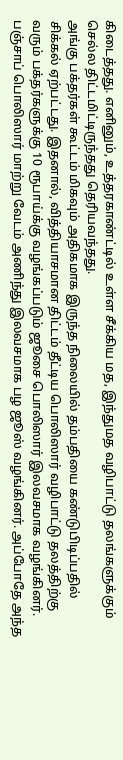கிடைத்தது. எனினும், உத்தரகாண்ட்டில் உள்ள சீக்கிய மத, இந்துமத வழிபாட்டு தலங்களுக்கும் செல்ல திட்டமிட்டிருந்தது தெரியவந்தது.
அங்கு பக்தர்கள் கூட்டம் மிகவும் அதிகமாக இருந்த நிலையில் தம்பதியை கண்டுபிடிப்பதில் சிக்கல் ஏற்பட்டது. இதனால், வித்தியாசமான திட்டம் தீட்டிய பொலிஸார் வழிபாட்டு தலத்திற்கு வரும் பக்தர்களுக்கு 10 ரூபாய்க்கு வழங்கப்படும் ஜூசை பொலிஸார் இலவசமாக வழங்கினர். பஞ்சாப் பொலிஸார் மாற்று வேடம் அணிந்து இலவசமாக பழ ஜூஸ் வழங்கினர். அப்போதே அந்த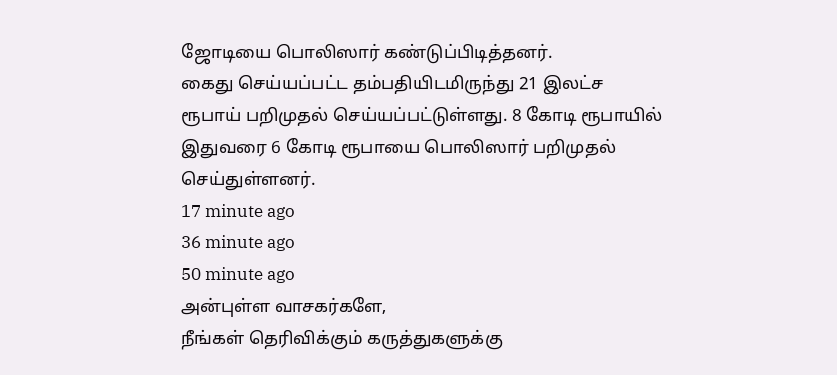ஜோடியை பொலிஸார் கண்டுப்பிடித்தனர்.
கைது செய்யப்பட்ட தம்பதியிடமிருந்து 21 இலட்ச ரூபாய் பறிமுதல் செய்யப்பட்டுள்ளது. 8 கோடி ரூபாயில் இதுவரை 6 கோடி ரூபாயை பொலிஸார் பறிமுதல் செய்துள்ளனர்.
17 minute ago
36 minute ago
50 minute ago
அன்புள்ள வாசகர்களே,
நீங்கள் தெரிவிக்கும் கருத்துகளுக்கு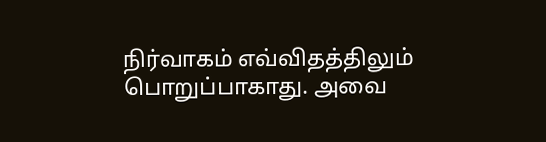நிர்வாகம் எவ்விதத்திலும் பொறுப்பாகாது. அவை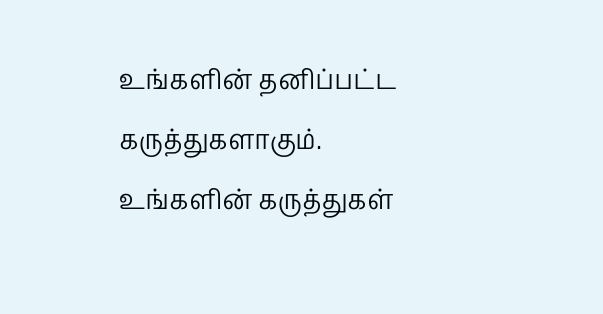உங்களின் தனிப்பட்ட கருத்துகளாகும். உங்களின் கருத்துகள்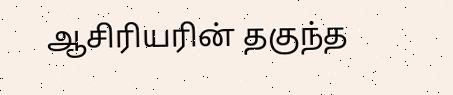ஆசிரியரின் தகுந்த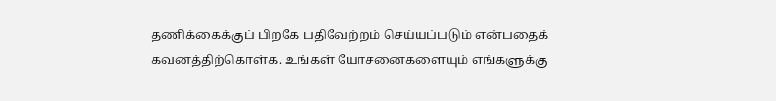தணிக்கைக்குப் பிறகே பதிவேற்றம் செய்யப்படும் என்பதைக் கவனத்திற்கொள்க. உங்கள் யோசனைகளையும் எங்களுக்கு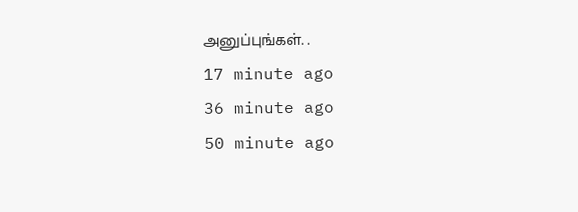அனுப்புங்கள். .
17 minute ago
36 minute ago
50 minute ago